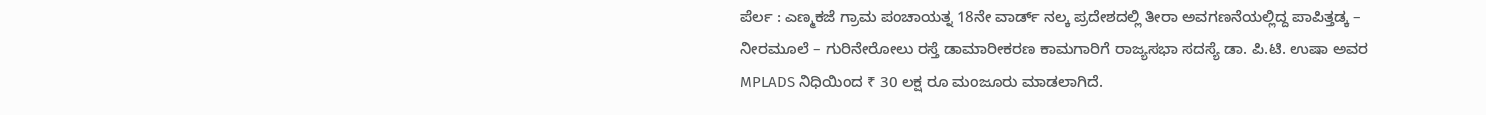ಪೆರ್ಲ : ಎಣ್ಮಕಜೆ ಗ್ರಾಮ ಪಂಚಾಯತ್ನ 18ನೇ ವಾರ್ಡ್ ನಲ್ಕ ಪ್ರದೇಶದಲ್ಲಿ ತೀರಾ ಅವಗಣನೆಯಲ್ಲಿದ್ದ ಪಾಪಿತ್ತಡ್ಕ – ನೀರಮೂಲೆ – ಗುರಿನೇರೋಲು ರಸ್ತೆ ಡಾಮಾರೀಕರಣ ಕಾಮಗಾರಿಗೆ ರಾಜ್ಯಸಭಾ ಸದಸ್ಯೆ ಡಾ. ಪಿ.ಟಿ. ಉಷಾ ಅವರ MPLADS ನಿಧಿಯಿಂದ ₹ 30 ಲಕ್ಷ ರೂ ಮಂಜೂರು ಮಾಡಲಾಗಿದೆ.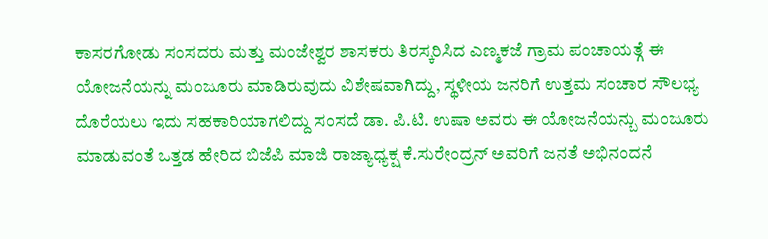ಕಾಸರಗೋಡು ಸಂಸದರು ಮತ್ತು ಮಂಜೇಶ್ವರ ಶಾಸಕರು ತಿರಸ್ಕರಿಸಿದ ಎಣ್ಮಕಜೆ ಗ್ರಾಮ ಪಂಚಾಯತ್ಗೆ ಈ ಯೋಜನೆಯನ್ನು ಮಂಜೂರು ಮಾಡಿರುವುದು ವಿಶೇಷವಾಗಿದ್ದು, ಸ್ಥಳೀಯ ಜನರಿಗೆ ಉತ್ತಮ ಸಂಚಾರ ಸೌಲಭ್ಯ ದೊರೆಯಲು ಇದು ಸಹಕಾರಿಯಾಗಲಿದ್ದು ಸಂಸದೆ ಡಾ. ಪಿ.ಟಿ. ಉಷಾ ಅವರು ಈ ಯೋಜನೆಯನ್ಬು ಮಂಜೂರು ಮಾಡುವಂತೆ ಒತ್ತಡ ಹೇರಿದ ಬಿಜೆಪಿ ಮಾಜಿ ರಾಜ್ಯಾಧ್ಯಕ್ಷ ಕೆ.ಸುರೇಂದ್ರನ್ ಅವರಿಗೆ ಜನತೆ ಅಭಿನಂದನೆ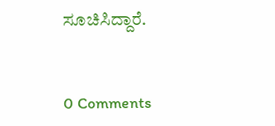ಸೂಚಿಸಿದ್ದಾರೆ.


0 Comments